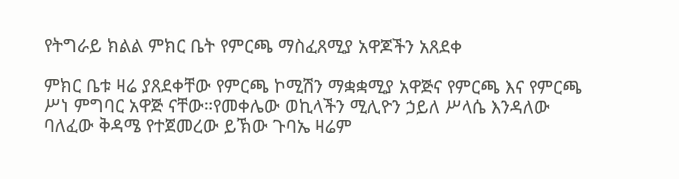የትግራይ ክልል ምክር ቤት የምርጫ ማስፈጸሚያ አዋጆችን አጸደቀ

ምክር ቤቱ ዛሬ ያጸደቀቸው የምርጫ ኮሚሽን ማቋቋሚያ አዋጅና የምርጫ እና የምርጫ ሥነ ምግባር አዋጅ ናቸው።የመቀሌው ወኪላችን ሚሊዮን ኃይለ ሥላሴ እንዳለው ባለፈው ቅዳሜ የተጀመረው ይኽው ጉባኤ ዛሬም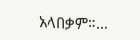አላበቃም።…